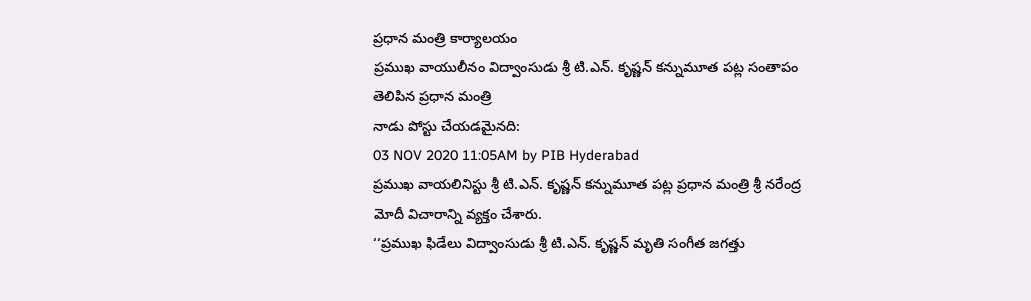ప్రధాన మంత్రి కార్యాలయం
ప్రముఖ వాయులీనం విద్వాంసుడు శ్రీ టి.ఎన్. కృష్ణన్ కన్నుమూత పట్ల సంతాపం తెలిపిన ప్రధాన మంత్రి
నాడు పోస్టు చేయడమైనది:
03 NOV 2020 11:05AM by PIB Hyderabad
ప్రముఖ వాయలినిస్టు శ్రీ టి.ఎన్. కృష్ణన్ కన్నుమూత పట్ల ప్రధాన మంత్రి శ్రీ నరేంద్ర మోదీ విచారాన్ని వ్యక్తం చేశారు.
‘‘ప్రముఖ ఫిడేలు విద్వాంసుడు శ్రీ టి.ఎన్. కృష్ణన్ మృతి సంగీత జగత్తు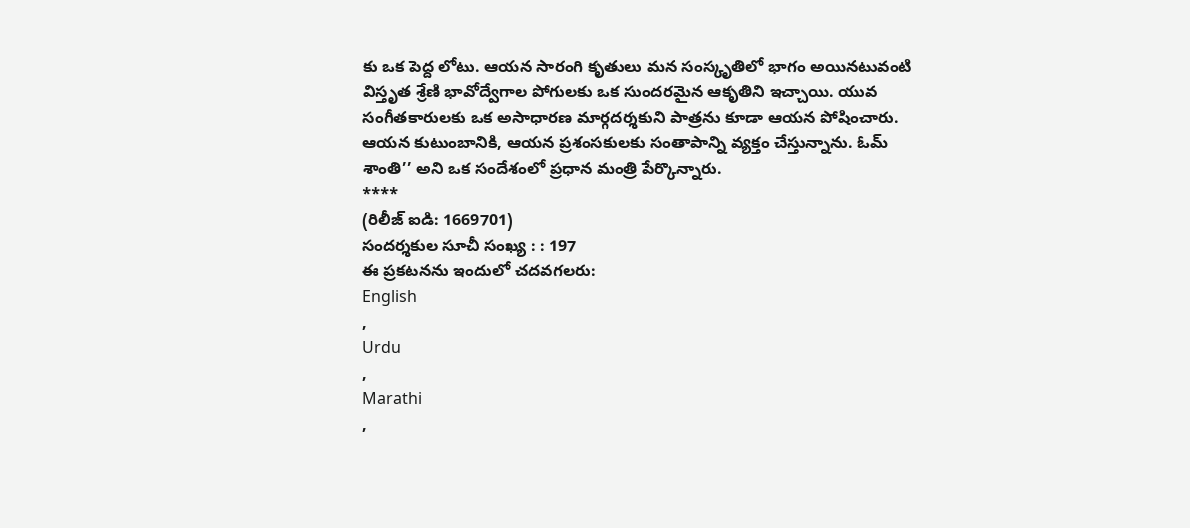కు ఒక పెద్ద లోటు. ఆయన సారంగి కృతులు మన సంస్కృతిలో భాగం అయినటువంటి విస్తృత శ్రేణి భావోద్వేగాల పోగులకు ఒక సుందరమైన ఆకృతిని ఇచ్చాయి. యువ సంగీతకారులకు ఒక అసాధారణ మార్గదర్శకుని పాత్రను కూడా ఆయన పోషించారు. ఆయన కుటుంబానికి, ఆయన ప్రశంసకులకు సంతాపాన్ని వ్యక్తం చేస్తున్నాను. ఓమ్ శాంతి’’ అని ఒక సందేశంలో ప్రధాన మంత్రి పేర్కొన్నారు.
****
(రిలీజ్ ఐడి: 1669701)
సందర్శకుల సూచీ సంఖ్య : : 197
ఈ ప్రకటనను ఇందులో చదవగలరు:
English
,
Urdu
,
Marathi
,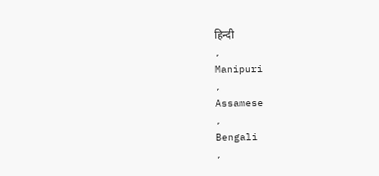हिन्दी
,
Manipuri
,
Assamese
,
Bengali
,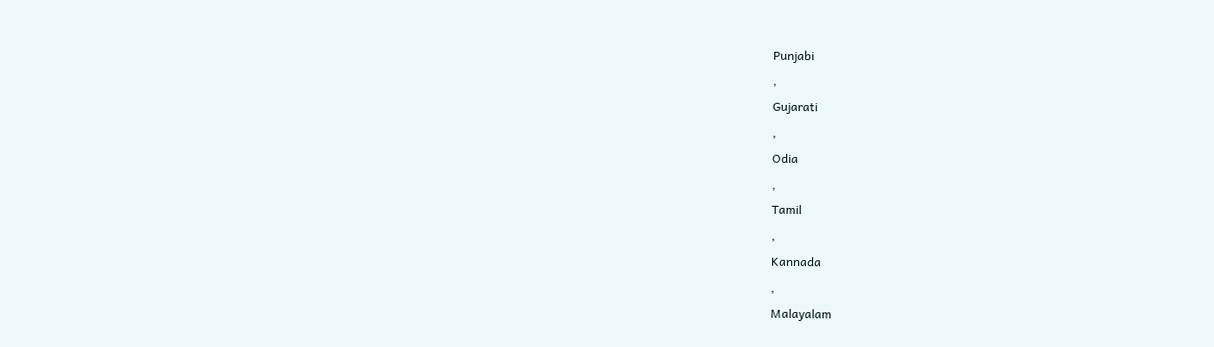Punjabi
,
Gujarati
,
Odia
,
Tamil
,
Kannada
,
Malayalam